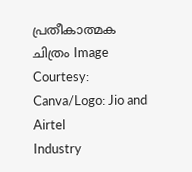പ്രതീകാത്മക ചിത്രം Image Courtesy: Canva/Logo: Jio and Airtel
Industry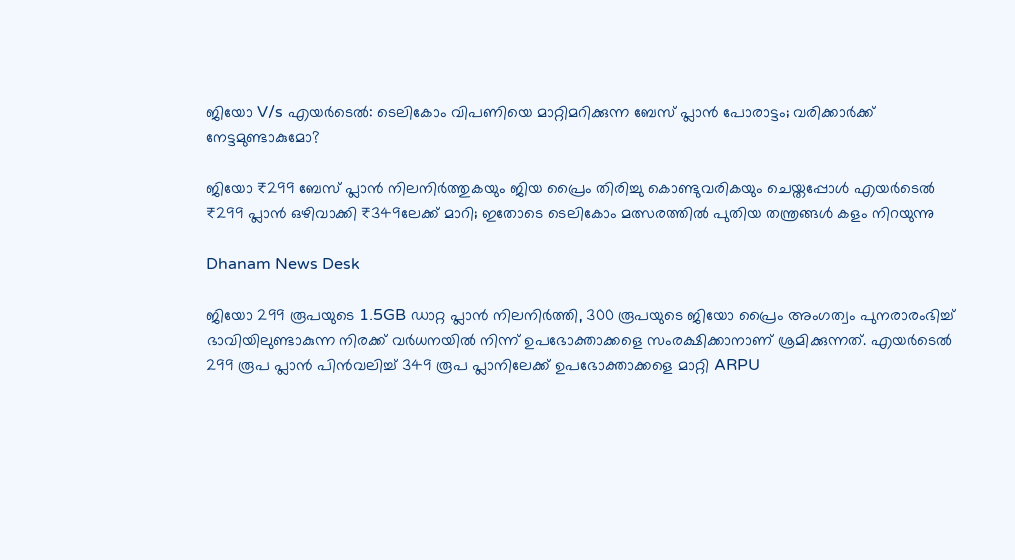ജിയോ V/s എയർടെൽ: ടെലികോം വിപണിയെ മാറ്റിമറിക്കുന്ന ബേസ് പ്ലാൻ പോരാട്ടം; വരിക്കാർക്ക് നേട്ടമുണ്ടാകുമോ?

ജിയോ ₹299 ബേസ് പ്ലാൻ നിലനിർത്തുകയും ജിയ പ്രൈം തിരിച്ചു കൊണ്ടുവരികയും ചെയ്തപ്പോൾ എയർടെൽ ₹299 പ്ലാൻ ഒഴിവാക്കി ₹349ലേക്ക് മാറി; ഇതോടെ ടെലികോം മത്സരത്തിൽ പുതിയ തന്ത്രങ്ങൾ കളം നിറയുന്നു

Dhanam News Desk

ജിയോ 299 രൂപയുടെ 1.5GB ഡാറ്റ പ്ലാൻ നിലനിർത്തി, 300 രൂപയുടെ ജിയോ പ്രൈം അംഗത്വം പുനരാരംഭിച്ച് ഭാവിയിലുണ്ടാകുന്ന നിരക്ക് വർധനയിൽ നിന്ന് ഉപഭോക്താക്കളെ സംരക്ഷിക്കാനാണ് ശ്രമിക്കുന്നത്. എയർടെൽ 299 രൂപ പ്ലാൻ പിൻവലിച്ച് 349 രൂപ പ്ലാനിലേക്ക് ഉപഭോക്താക്കളെ മാറ്റി ARPU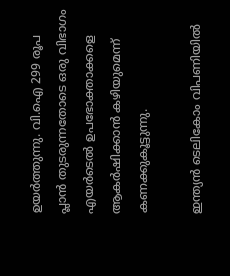ഉയർത്തുന്നു. വി.ഐ 299 രൂപ പ്ലാൻ തുടരുന്നതോടെ ഒരു വിഭാഗം എയർടെൽ ഉപഭോക്താക്കളെ ആകർഷിക്കാൻ കഴിയുമെന്ന് കണക്കുകൂട്ടുന്നു.

ഇന്ത്യൻ ടെലികോം വിപണിയിൽ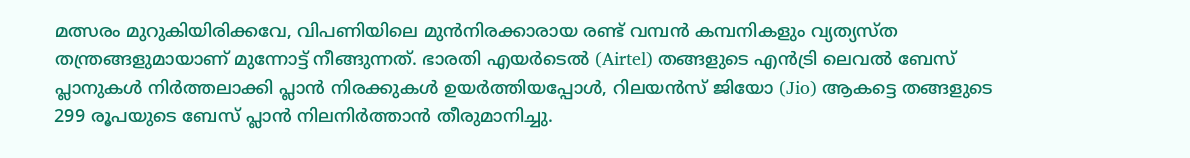മത്സരം മുറുകിയിരിക്കവേ, വിപണിയിലെ മുൻനിരക്കാരായ രണ്ട് വമ്പൻ കമ്പനികളും വ്യത്യസ്ത തന്ത്രങ്ങളുമായാണ് മുന്നോട്ട് നീങ്ങുന്നത്. ഭാരതി എയർടെൽ (Airtel) തങ്ങളുടെ എൻട്രി ലെവൽ ബേസ് പ്ലാനുകൾ നിർത്തലാക്കി പ്ലാൻ നിരക്കുകൾ ഉയർത്തിയപ്പോൾ, റിലയൻസ് ജിയോ (Jio) ആകട്ടെ തങ്ങളുടെ 299 രൂപയുടെ ബേസ് പ്ലാൻ നിലനിർത്താൻ തീരുമാനിച്ചു.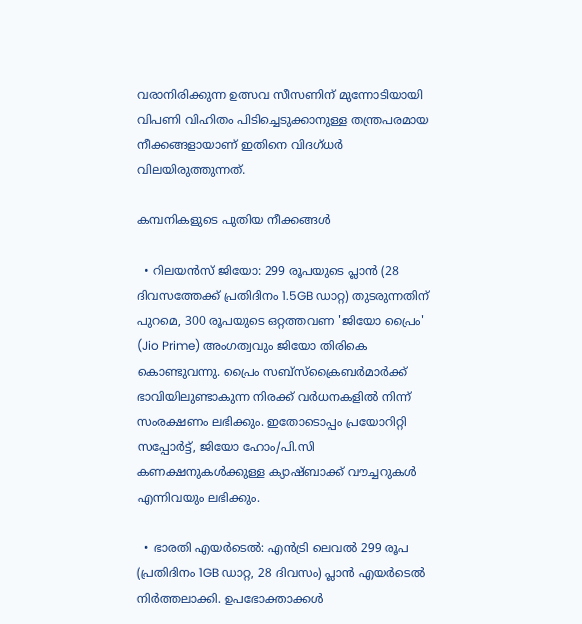വരാനിരിക്കുന്ന ഉത്സവ സീസണിന് മുന്നോടിയായി വിപണി വിഹിതം പിടിച്ചെടുക്കാനുള്ള തന്ത്രപരമായ നീക്കങ്ങളായാണ് ഇതിനെ വിദഗ്ധർ വിലയിരുത്തുന്നത്.

കമ്പനികളുടെ പുതിയ നീക്കങ്ങൾ

  • റിലയൻസ് ജിയോ: 299 രൂപയുടെ പ്ലാൻ (28 ദിവസത്തേക്ക് പ്രതിദിനം 1.5GB ഡാറ്റ) തുടരുന്നതിന് പുറമെ, 300 രൂപയുടെ ഒറ്റത്തവണ 'ജിയോ പ്രൈം' (Jio Prime) അംഗത്വവും ജിയോ തിരികെ കൊണ്ടുവന്നു. പ്രൈം സബ്‌സ്‌ക്രൈബർമാർക്ക് ഭാവിയിലുണ്ടാകുന്ന നിരക്ക് വർധനകളിൽ നിന്ന് സംരക്ഷണം ലഭിക്കും. ഇതോടൊപ്പം പ്രയോറിറ്റി സപ്പോർട്ട്, ജിയോ ഹോം/പി.സി കണക്ഷനുകൾക്കുള്ള ക്യാഷ്ബാക്ക് വൗച്ചറുകൾ എന്നിവയും ലഭിക്കും.

  • ഭാരതി എയർടെൽ: എൻട്രി ലെവൽ 299 രൂപ (പ്രതിദിനം 1GB ഡാറ്റ, 28 ദിവസം) പ്ലാൻ എയർടെൽ നിർത്തലാക്കി. ഉപഭോക്താക്കൾ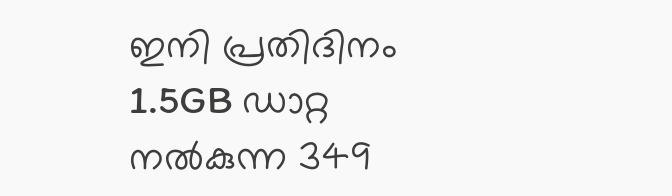ഇനി പ്രതിദിനം 1.5GB ഡാറ്റ നൽകുന്ന 349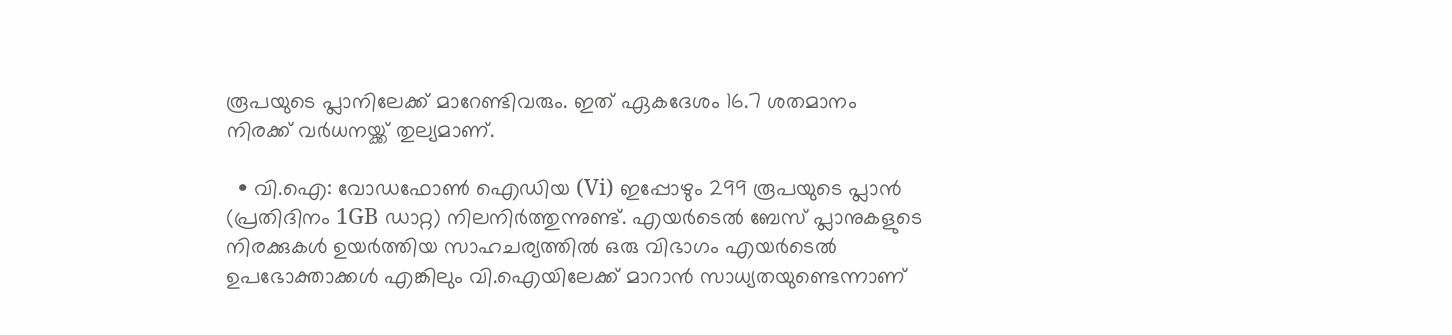രൂപയുടെ പ്ലാനിലേക്ക് മാറേണ്ടിവരും. ഇത് ഏകദേശം 16.7 ശതമാനം നിരക്ക് വർധനയ്ക്ക് തുല്യമാണ്.

  • വി.ഐ: വോഡഫോൺ ഐഡിയ (Vi) ഇപ്പോഴും 299 രൂപയുടെ പ്ലാൻ (പ്രതിദിനം 1GB ഡാറ്റ) നിലനിർത്തുന്നുണ്ട്. എയർടെൽ ബേസ് പ്ലാനുകളുടെ നിരക്കുകൾ ഉയർത്തിയ സാഹചര്യത്തിൽ ഒരു വിഭാഗം എയർടെൽ ഉപഭോക്താക്കൾ എങ്കിലും വി.ഐയിലേക്ക് മാറാൻ സാധ്യതയുണ്ടെന്നാണ്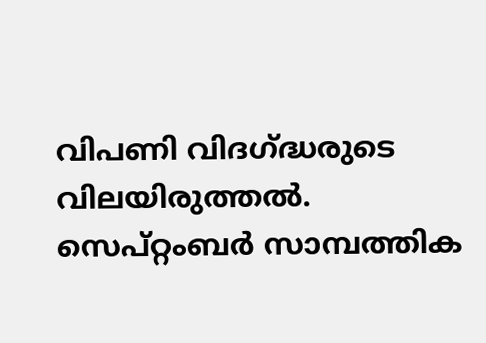വിപണി വിദഗ്ദ്ധരുടെ വിലയിരുത്തൽ. സെപ്റ്റംബർ സാമ്പത്തിക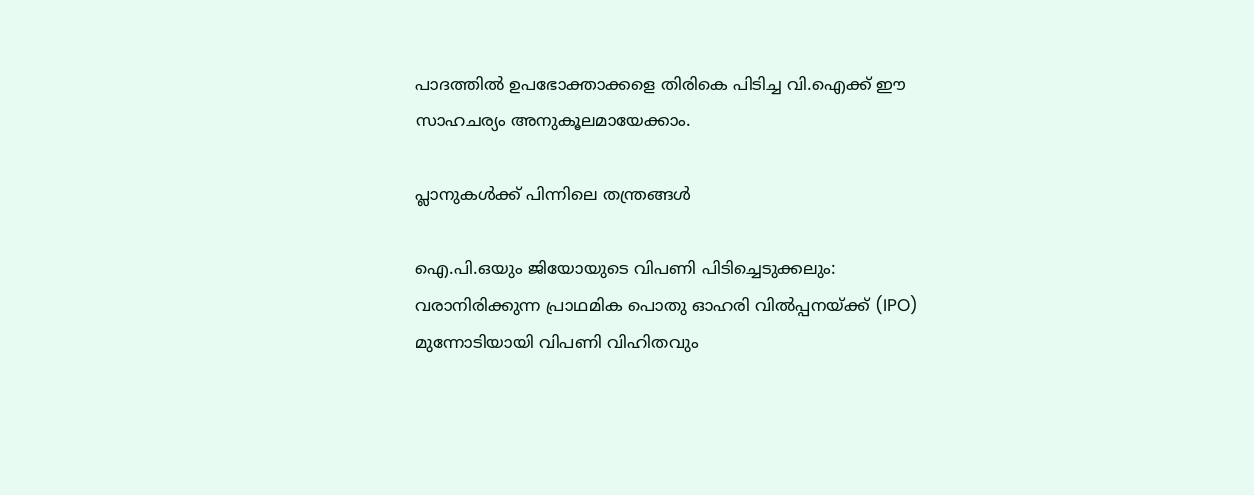പാദത്തിൽ ഉപഭോക്താക്കളെ തിരികെ പിടിച്ച വി.ഐക്ക് ഈ സാഹചര്യം അനുകൂലമായേക്കാം.

പ്ലാനുകൾക്ക് പിന്നിലെ തന്ത്രങ്ങൾ

ഐ.പി.ഒയും ജിയോയുടെ വിപണി പിടിച്ചെടുക്കലും: വരാനിരിക്കുന്ന പ്രാഥമിക പൊതു ഓഹരി വിൽപ്പനയ്ക്ക് (IPO) മുന്നോടിയായി വിപണി വിഹിതവും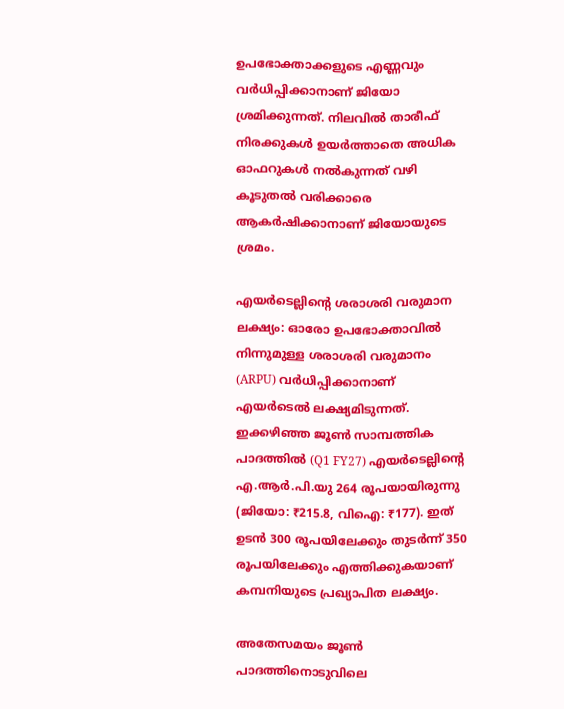ഉപഭോക്താക്കളുടെ എണ്ണവും വർധിപ്പിക്കാനാണ് ജിയോ ശ്രമിക്കുന്നത്. നിലവിൽ താരീഫ് നിരക്കുകൾ ഉയർത്താതെ അധിക ഓഫറുകൾ നൽകുന്നത് വഴി കൂടുതൽ വരിക്കാരെ ആകർഷിക്കാനാണ് ജിയോയുടെ ശ്രമം.

എയർടെല്ലിന്റെ ശരാശരി വരുമാന ലക്ഷ്യം: ഓരോ ഉപഭോക്താവിൽ നിന്നുമുള്ള ശരാശരി വരുമാനം (ARPU) വർധിപ്പിക്കാനാണ് എയർടെൽ ലക്ഷ്യമിടുന്നത്. ഇക്കഴിഞ്ഞ ജൂൺ സാമ്പത്തിക പാദത്തിൽ (Q1 FY27) എയർടെല്ലിന്റെ എ.ആർ.പി.യു 264 രൂപയായിരുന്നു (ജിയോ: ₹215.8, വിഐ: ₹177). ഇത് ഉടൻ 300 രൂപയിലേക്കും തുടർന്ന് 350 രൂപയിലേക്കും എത്തിക്കുകയാണ് കമ്പനിയുടെ പ്രഖ്യാപിത ലക്ഷ്യം.

അതേസമയം ജൂൺ പാദത്തിനൊടുവിലെ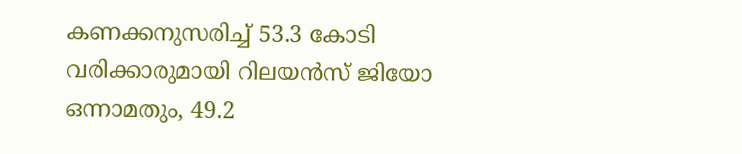കണക്കനുസരിച്ച് 53.3 കോടി വരിക്കാരുമായി റിലയൻസ് ജിയോ ഒന്നാമതും, 49.2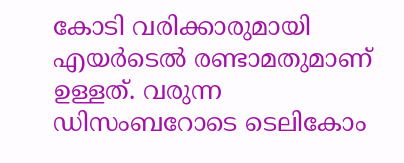കോടി വരിക്കാരുമായി എയർടെൽ രണ്ടാമതുമാണ് ഉള്ളത്. വരുന്ന ഡിസംബറോടെ ടെലികോം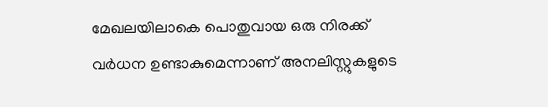മേഖലയിലാകെ പൊതുവായ ഒരു നിരക്ക് വർധന ഉണ്ടാകുമെന്നാണ് അനലിസ്റ്റുകളുടെ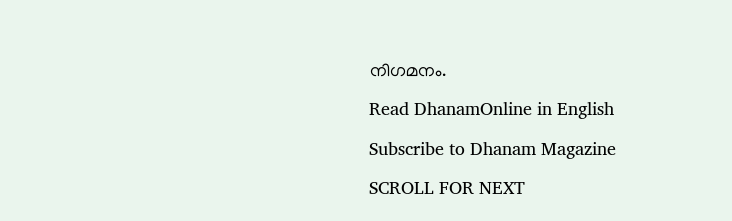നിഗമനം.

Read DhanamOnline in English

Subscribe to Dhanam Magazine

SCROLL FOR NEXT